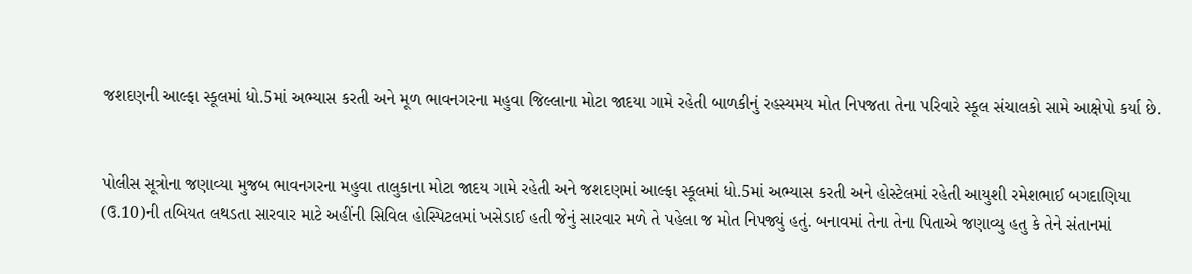જશદણની આલ્ફા સ્કૂલમાં ધો.5માં અભ્યાસ કરતી અને મૂળ ભાવનગરના મહુવા જિલ્લાના મોટા જાદયા ગામે રહેતી બાળકીનું રહસ્યમય મોત નિપજતા તેના પરિવારે સ્કૂલ સંચાલકો સામે આક્ષેપો કર્યા છે.


પોલીસ સૂત્રોના જણાવ્યા મુજબ ભાવનગરના મહુવા તાલુકાના મોટા જાદય ગામે રહેતી અને જશદણમાં આલ્ફા સ્કૂલમાં ધો.5માં અભ્યાસ કરતી અને હોસ્ટેલમાં રહેતી આયુશી રમેશભાઈ બગદાણિયા (ઉ.10)ની તબિયત લથડતા સારવાર માટે અહીંની સિવિલ હોસ્પિટલમાં ખસેડાઈ હતી જેનું સારવાર મળે તે પહેલા જ મોત નિપજ્યું હતું. બનાવમાં તેના તેના પિતાએ જણાવ્યુ હતુ કે તેને સંતાનમાં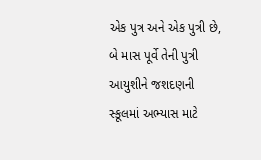એક પુત્ર અને એક પુત્રી છે, બે માસ પૂર્વે તેની પુત્રી આયુશીને જશદણની સ્કૂલમાં અભ્યાસ માટે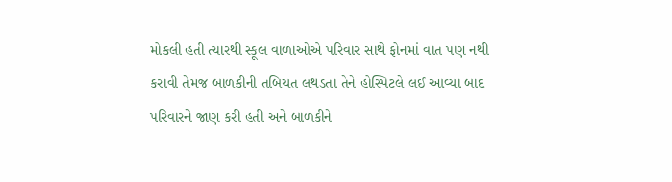મોકલી હતી ત્યારથી સ્કૂલ વાળાઓએ પરિવાર સાથે ફોનમાં વાત પણ નથી કરાવી તેમજ બાળકીની તબિયત લથડતા તેને હોસ્પિટલે લઈ આવ્યા બાદ પરિવારને જાણ કરી હતી અને બાળકીને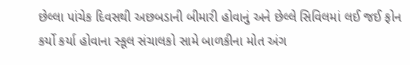છેલ્લા પાંચેક દિવસથી અછબડાની બીમારી હોવાનું અને છેલ્લે સિવિલમાં લઈ જઈ ફોન કર્યો કર્યા હોવાના સ્કૂલ સંચાલકો સામે બાળકીના મોત અંગ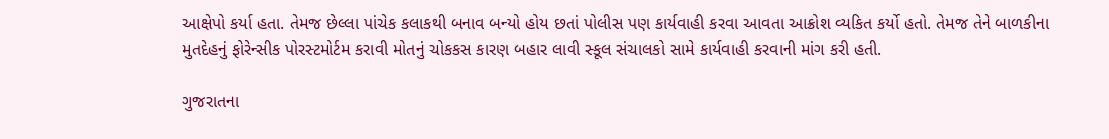આક્ષેપો કર્યા હતા. તેમજ છેલ્લા પાંચેક કલાકથી બનાવ બન્યો હોય છતાં પોલીસ પણ કાર્યવાહી કરવા આવતા આક્રોશ વ્યકિત કર્યો હતો. તેમજ તેને બાળકીના મુતદેહનું ફોરેન્સીક પોરસ્ટમોર્ટમ કરાવી મોતનું ચોકકસ કારણ બહાર લાવી સ્કૂલ સંચાલકો સામે કાર્યવાહી કરવાની માંગ કરી હતી.

ગુજરાતના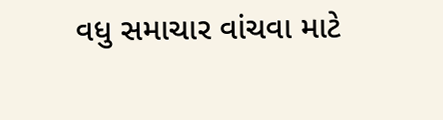વધુ સમાચાર વાંચવા માટે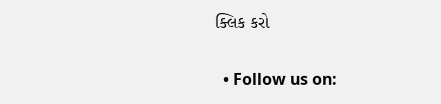ક્લિક કરો


  • Follow us on: